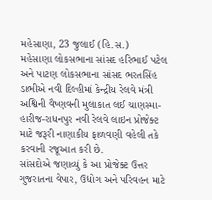મહેસાણા, 23 જુલાઈ (હિ.સ.)
મહેસાણા લોકસભાના સાંસદ હરિભાઈ પટેલ અને પાટણ લોકસભાના સાંસદ ભરતસિંહ ડાભીએ નવી દિલ્હીમાં કેન્દ્રીય રેલવે મંત્રી અશ્વિની વૈષ્ણવની મુલાકાત લઈ ચાણસ્મા-હારીજ-રાધનપુર નવી રેલવે લાઇન પ્રોજેક્ટ માટે જરૂરી નાણાકીય ફાળવણી વહેલી તકે કરવાની રજૂઆત કરી છે.
સાંસદોએ જણાવ્યું કે આ પ્રોજેક્ટ ઉત્તર ગુજરાતના વેપાર, ઉદ્યોગ અને પરિવહન માટે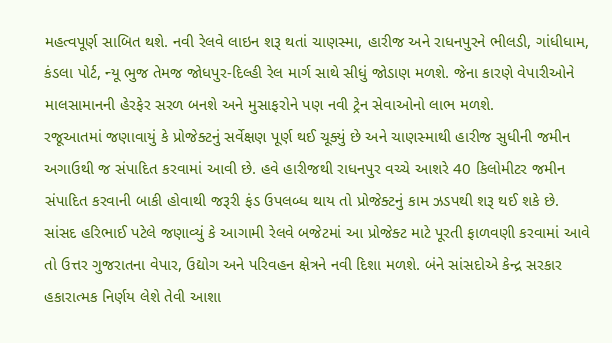મહત્વપૂર્ણ સાબિત થશે. નવી રેલવે લાઇન શરૂ થતાં ચાણસ્મા, હારીજ અને રાધનપુરને ભીલડી, ગાંધીધામ, કંડલા પોર્ટ, ન્યૂ ભુજ તેમજ જોધપુર-દિલ્હી રેલ માર્ગ સાથે સીધું જોડાણ મળશે. જેના કારણે વેપારીઓને માલસામાનની હેરફેર સરળ બનશે અને મુસાફરોને પણ નવી ટ્રેન સેવાઓનો લાભ મળશે.
રજૂઆતમાં જણાવાયું કે પ્રોજેક્ટનું સર્વેક્ષણ પૂર્ણ થઈ ચૂક્યું છે અને ચાણસ્માથી હારીજ સુધીની જમીન અગાઉથી જ સંપાદિત કરવામાં આવી છે. હવે હારીજથી રાધનપુર વચ્ચે આશરે 40 કિલોમીટર જમીન સંપાદિત કરવાની બાકી હોવાથી જરૂરી ફંડ ઉપલબ્ધ થાય તો પ્રોજેક્ટનું કામ ઝડપથી શરૂ થઈ શકે છે.
સાંસદ હરિભાઈ પટેલે જણાવ્યું કે આગામી રેલવે બજેટમાં આ પ્રોજેક્ટ માટે પૂરતી ફાળવણી કરવામાં આવે તો ઉત્તર ગુજરાતના વેપાર, ઉદ્યોગ અને પરિવહન ક્ષેત્રને નવી દિશા મળશે. બંને સાંસદોએ કેન્દ્ર સરકાર હકારાત્મક નિર્ણય લેશે તેવી આશા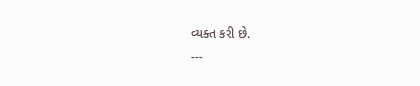વ્યક્ત કરી છે.
---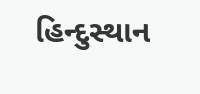હિન્દુસ્થાન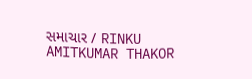સમાચાર / RINKU AMITKUMAR THAKOR